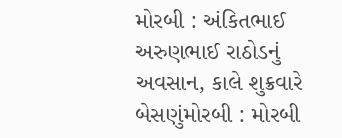મોરબી : અંકિતભાઈ અરુણભાઈ રાઠોડનું અવસાન, કાલે શુક્રવારે બેસણુંમોરબી : મોરબી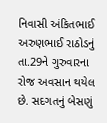નિવાસી અંકિતભાઈ અરુણભાઈ રાઠોડનું તા.29ને ગુરુવારના રોજ અવસાન થયેલ છે. સદગતનું બેસણું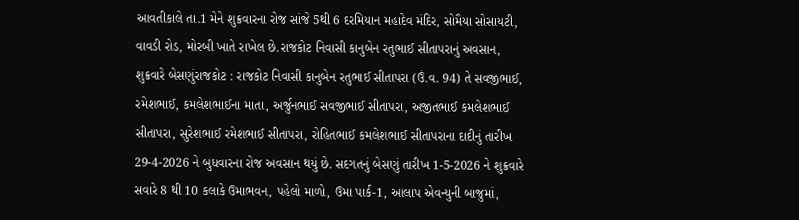આવતીકાલે તા.1 મેને શુક્રવારના રોજ સાંજે 5થી 6 દરમિયાન મહાદેવ મંદિર, સોમૈયા સોસાયટી, વાવડી રોડ, મોરબી ખાતે રાખેલ છે.રાજકોટ નિવાસી કાનુબેન રતુભાઈ સીતાપરાનું અવસાન, શુક્રવારે બેસણુંરાજકોટ : રાજકોટ નિવાસી કાનુબેન રતુભાઈ સીતાપરા (ઉં.વ. 94) તે સવજીભાઈ, રમેશભાઈ, કમલેશભાઈના માતા, અર્જુનભાઈ સવજીભાઈ સીતાપરા, અજીતભાઈ કમલેશભાઈ સીતાપરા, સુરેશભાઈ રમેશભાઈ સીતાપરા, રોહિતભાઈ કમલેશભાઈ સીતાપરાના દાદીનું તારીખ 29-4-2026 ને બુધવારના રોજ અવસાન થયું છે. સદગતનું બેસણું તારીખ 1-5-2026 ને શુક્રવારે સવારે 8 થી 10 કલાકે ઉમાભવન, પહેલો માળો, ઉમા પાર્ક-1, આલાપ એવન્યુની બાજુમાં,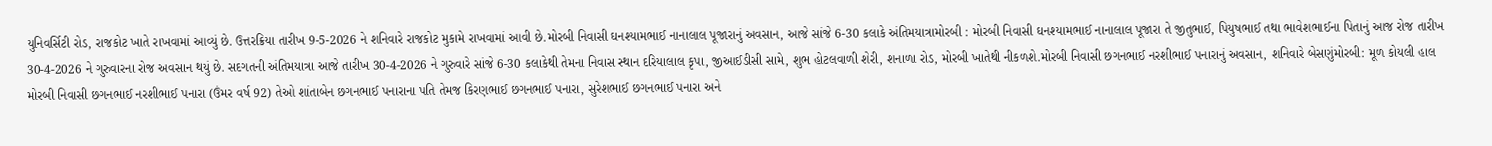યુનિવર્સિટી રોડ, રાજકોટ ખાતે રાખવામાં આવ્યું છે. ઉત્તરક્રિયા તારીખ 9-5-2026 ને શનિવારે રાજકોટ મુકામે રાખવામાં આવી છે.મોરબી નિવાસી ઘનશ્યામભાઈ નાનાલાલ પૂજારાનું અવસાન, આજે સાંજે 6-30 કલાકે અંતિમયાત્રામોરબી : મોરબી નિવાસી ઘનશ્યામભાઈ નાનાલાલ પૂજારા તે જીતુભાઈ, પિયુષભાઈ તથા ભાવેશભાઈના પિતાનું આજ રોજ તારીખ 30-4-2026 ને ગુરુવારના રોજ અવસાન થયું છે. સદગતની અંતિમયાત્રા આજે તારીખ 30-4-2026 ને ગુરુવારે સાંજે 6-30 કલાકેથી તેમના નિવાસ સ્થાન દરિયાલાલ કૃપા, જીઆઈડીસી સામે, શુભ હોટલવાળી શેરી, શનાળા રોડ, મોરબી ખાતેથી નીકળશે.મોરબી નિવાસી છગનભાઈ નરશીભાઈ પનારાનું અવસાન, શનિવારે બેસણુંમોરબી: મૂળ કોયલી હાલ મોરબી નિવાસી છગનભાઈ નરશીભાઈ પનારા (ઉંમર વર્ષ 92) તેઓ શાંતાબેન છગનભાઈ પનારાના પતિ તેમજ કિરણભાઈ છગનભાઈ પનારા, સુરેશભાઈ છગનભાઈ પનારા અને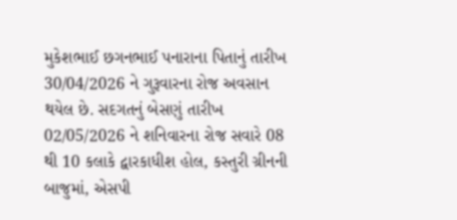મુકેશભાઈ છગનભાઈ પનારાના પિતાનું તારીખ 30/04/2026 ને ગુરૂવારના રોજ અવસાન થયેલ છે. સદગતનું બેસણું તારીખ 02/05/2026 ને શનિવારના રોજ સવારે 08 થી 10 કલાકે દ્વારકાધીશ હોલ, કસ્તુરી ગ્રીનની બાજુમાં, એસપી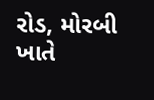રોડ, મોરબી ખાતે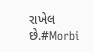રાખેલ છે.#Morbi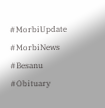#MorbiUpdate #MorbiNews #Besanu #Obituary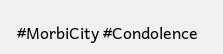#MorbiCity #Condolence